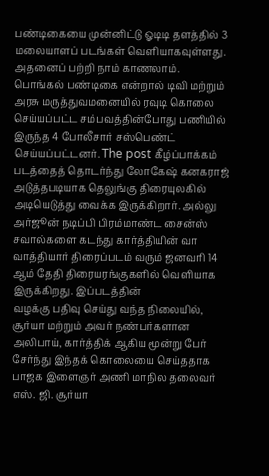பண்டிகையை முன்னிட்டு ஓடிடி தளத்தில் 3 மலையாளப் படங்கள் வெளியாகவுள்ளது. அதனைப் பற்றி நாம் காணலாம். பொங்கல் பண்டிகை என்றால் டிவி மற்றும்
அரசு மருத்துவமனையில் ரவுடி கொலை செய்யப்பட்ட சம்பவத்தின்போது பணியில் இருந்த 4 போலீசார் சஸ்பெண்ட் செய்யப்பட்டனர். The post கீழ்ப்பாக்கம்
படத்தைத் தொடர்ந்து லோகேஷ் கனகராஜ் அடுத்தபடியாக தெலுங்கு திரையுலகில் அடியெடுத்து வைக்க இருக்கிறார். அல்லு அர்ஜூன் நடிப்பி பிரம்மாண்ட சைன்ஸ்
சவால்களை கடந்து கார்த்தியின் வா வாத்தியார் திரைப்படம் வரும் ஜனவரி 14 ஆம் தேதி திரையரங்குகளில் வெளியாக இருக்கிறது. இப்படத்தின்
வழக்கு பதிவு செய்து வந்த நிலையில், சூர்யா மற்றும் அவர் நண்பர்களான அலிபாய், கார்த்திக் ஆகிய மூன்று பேர் சேர்ந்து இந்தக் கொலையை செய்ததாக
பாஜக இளைஞர் அணி மாநில தலைவர் எஸ். ஜி. சூர்யா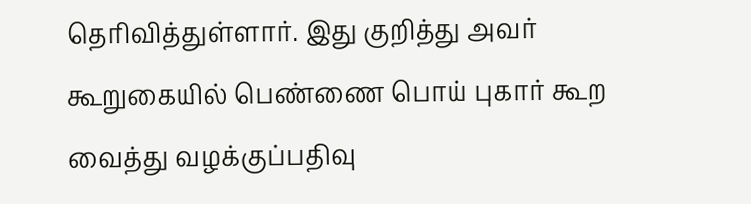தெரிவித்துள்ளார். இது குறித்து அவர் கூறுகையில் பெண்ணை பொய் புகார் கூற வைத்து வழக்குப்பதிவு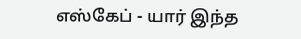எஸ்கேப் - யார் இந்த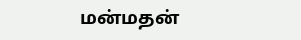மன்மதன்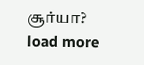சூர்யா?
load more